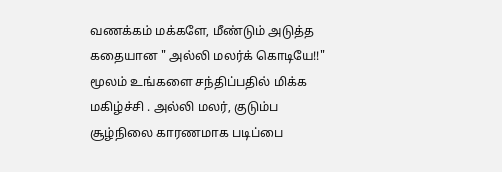வணக்கம் மக்களே, மீண்டும் அடுத்த கதையான " அல்லி மலர்க் கொடியே!!" மூலம் உங்களை சந்திப்பதில் மிக்க மகிழ்ச்சி . அல்லி மலர், குடும்ப சூழ்நிலை காரணமாக படிப்பை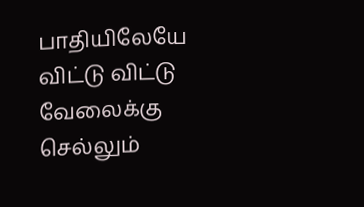பாதியிலேயே விட்டு விட்டு வேலைக்கு செல்லும்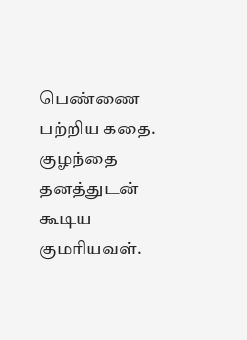பெண்ணை பற்றிய கதை. குழந்தை தனத்துடன் கூடிய குமரியவள்.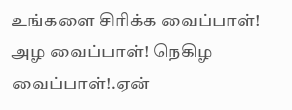உங்களை சிரிக்க வைப்பாள்! அழ வைப்பாள்! நெகிழ வைப்பாள்!.ஏன்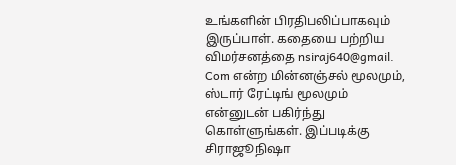உங்களின் பிரதிபலிப்பாகவும் இருப்பாள். கதையை பற்றிய விமர்சனத்தை nsiraj640@gmail. Com என்ற மின்னஞ்சல் மூலமும், ஸ்டார் ரேட்டிங் மூலமும் என்னுடன் பகிர்ந்து கொள்ளுங்கள். இப்படிக்கு சிராஜூநிஷா